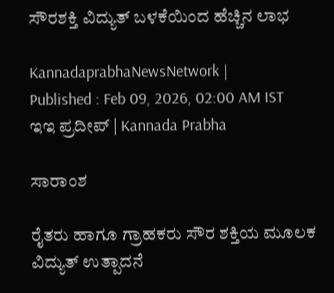ಸೌರಶಕ್ತಿ ವಿದ್ಯುತ್ ಬಳಕೆಯಿಂದ ಹೆಚ್ಚಿನ ಲಾಭ

KannadaprabhaNewsNetwork |
Published : Feb 09, 2026, 02:00 AM IST
ಇಇ ಪ್ರದೀಪ್ | Kannada Prabha

ಸಾರಾಂಶ

ರೈತರು ಹಾಗೂ ಗ್ರಾಹಕರು ಸೌರ ಶಕ್ತಿಯ ಮೂಲಕ ವಿದ್ಯುತ್ ಉತ್ಪಾದನೆ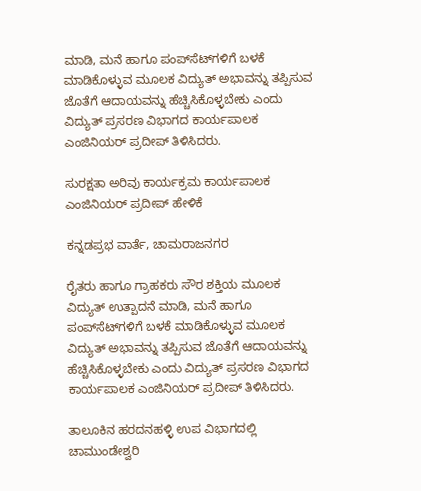ಮಾಡಿ, ಮನೆ ಹಾಗೂ ಪಂಪ್‌ಸೆಟ್‌ಗಳಿಗೆ ಬಳಕೆ ಮಾಡಿಕೊಳ್ಳುವ ಮೂಲಕ ವಿದ್ಯುತ್ ಅಭಾವನ್ನು ತಪ್ಪಿಸುವ ಜೊತೆಗೆ ಆದಾಯವನ್ನು ಹೆಚ್ಚಿಸಿಕೊಳ್ಳಬೇಕು ಎಂದು ವಿದ್ಯುತ್ ಪ್ರಸರಣ ವಿಭಾಗದ ಕಾರ್ಯಪಾಲಕ ಎಂಜಿನಿಯರ್‌ ಪ್ರದೀಪ್ ತಿಳಿಸಿದರು.

ಸುರಕ್ಷತಾ ಅರಿವು ಕಾರ್ಯಕ್ರಮ ಕಾರ್ಯಪಾಲಕ ಎಂಜಿನಿಯರ್‌ ಪ್ರದೀಪ್ ಹೇಳಿಕೆ

ಕನ್ನಡಪ್ರಭ ವಾರ್ತೆ, ಚಾಮರಾಜನಗರ

ರೈತರು ಹಾಗೂ ಗ್ರಾಹಕರು ಸೌರ ಶಕ್ತಿಯ ಮೂಲಕ ವಿದ್ಯುತ್ ಉತ್ಪಾದನೆ ಮಾಡಿ, ಮನೆ ಹಾಗೂ ಪಂಪ್‌ಸೆಟ್‌ಗಳಿಗೆ ಬಳಕೆ ಮಾಡಿಕೊಳ್ಳುವ ಮೂಲಕ ವಿದ್ಯುತ್ ಅಭಾವನ್ನು ತಪ್ಪಿಸುವ ಜೊತೆಗೆ ಆದಾಯವನ್ನು ಹೆಚ್ಚಿಸಿಕೊಳ್ಳಬೇಕು ಎಂದು ವಿದ್ಯುತ್ ಪ್ರಸರಣ ವಿಭಾಗದ ಕಾರ್ಯಪಾಲಕ ಎಂಜಿನಿಯರ್‌ ಪ್ರದೀಪ್ ತಿಳಿಸಿದರು.

ತಾಲೂಕಿನ ಹರದನಹಳ್ಳಿ ಉಪ ವಿಭಾಗದಲ್ಲಿ ಚಾಮುಂಡೇಶ್ವರಿ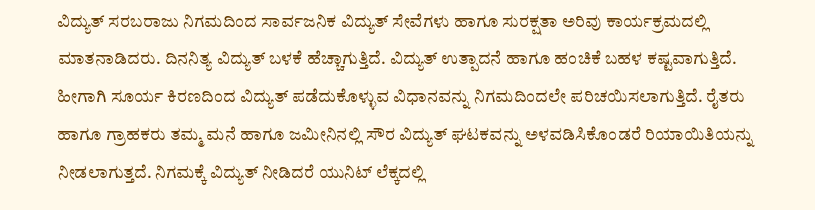ವಿದ್ಯುತ್ ಸರಬರಾಜು ನಿಗಮದಿಂದ ಸಾರ್ವಜನಿಕ ವಿದ್ಯುತ್ ಸೇವೆಗಳು ಹಾಗೂ ಸುರಕ್ಷತಾ ಅರಿವು ಕಾರ್ಯಕ್ರಮದಲ್ಲಿ ಮಾತನಾಡಿದರು. ದಿನನಿತ್ಯ ವಿದ್ಯುತ್ ಬಳಕೆ ಹೆಚ್ಚಾಗುತ್ತಿದೆ. ವಿದ್ಯುತ್ ಉತ್ಪಾದನೆ ಹಾಗೂ ಹಂಚಿಕೆ ಬಹಳ ಕಷ್ಟವಾಗುತ್ತಿದೆ. ಹೀಗಾಗಿ ಸೂರ್ಯ ಕಿರಣದಿಂದ ವಿದ್ಯುತ್ ಪಡೆದುಕೊಳ್ಳುವ ವಿಧಾನವನ್ನು ನಿಗಮದಿಂದಲೇ ಪರಿಚಯಿಸಲಾಗುತ್ತಿದೆ. ರೈತರು ಹಾಗೂ ಗ್ರಾಹಕರು ತಮ್ಮ ಮನೆ ಹಾಗೂ ಜಮೀನಿನಲ್ಲಿ ಸೌರ ವಿದ್ಯುತ್ ಘಟಕವನ್ನು ಅಳವಡಿಸಿಕೊಂಡರೆ ರಿಯಾಯಿತಿಯನ್ನು ನೀಡಲಾಗುತ್ತದೆ. ನಿಗಮಕ್ಕೆ ವಿದ್ಯುತ್ ನೀಡಿದರೆ ಯುನಿಟ್ ಲೆಕ್ಕದಲ್ಲಿ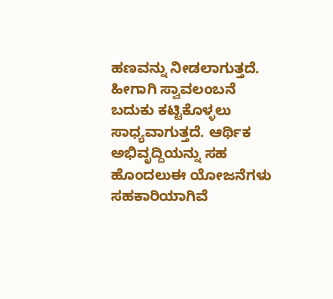ಹಣವನ್ನು ನೀಡಲಾಗುತ್ತದೆ. ಹೀಗಾಗಿ ಸ್ವಾವಲಂಬನೆ ಬದುಕು ಕಟ್ಟಿಕೊಳ್ಳಲು ಸಾಧ್ಯವಾಗುತ್ತದೆ. ಆರ್ಥಿಕ ಅಭಿವೃದ್ದಿಯನ್ನು ಸಹ ಹೊಂದಲುಈ ಯೋಜನೆಗಳು ಸಹಕಾರಿಯಾಗಿವೆ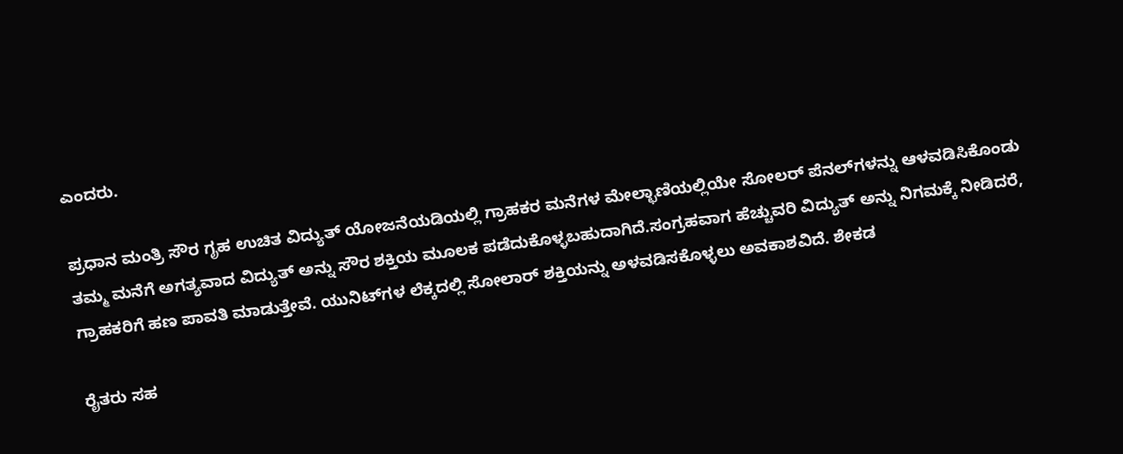ಎಂದರು.

ಪ್ರಧಾನ ಮಂತ್ರಿ ಸೌರ ಗೃಹ ಉಚಿತ ವಿದ್ಯುತ್ ಯೋಜನೆಯಡಿಯಲ್ಲಿ ಗ್ರಾಹಕರ ಮನೆಗಳ ಮೇಲ್ಛಾಣಿಯಲ್ಲಿಯೇ ಸೋಲರ್ ಪೆನಲ್‌ಗಳನ್ನು ಆಳವಡಿಸಿಕೊಂಡು ತಮ್ಮ ಮನೆಗೆ ಅಗತ್ಯವಾದ ವಿದ್ಯುತ್ ಅನ್ನು ಸೌರ ಶಕ್ತಿಯ ಮೂಲಕ ಪಡೆದುಕೊಳ್ಳಬಹುದಾಗಿದೆ.ಸಂಗ್ರಹವಾಗ ಹೆಚ್ಚುವರಿ ವಿದ್ಯುತ್ ಅನ್ನು ನಿಗಮಕ್ಕೆ ನೀಡಿದರೆ, ಗ್ರಾಹಕರಿಗೆ ಹಣ ಪಾವತಿ ಮಾಡುತ್ತೇವೆ. ಯುನಿಟ್‌ಗಳ ಲೆಕ್ಕದಲ್ಲಿ ಸೋಲಾರ್ ಶಕ್ತಿಯನ್ನು ಅಳವಡಿಸಕೊಳ್ಳಲು ಅವಕಾಶವಿದೆ. ಶೇಕಡ

ರೈತರು ಸಹ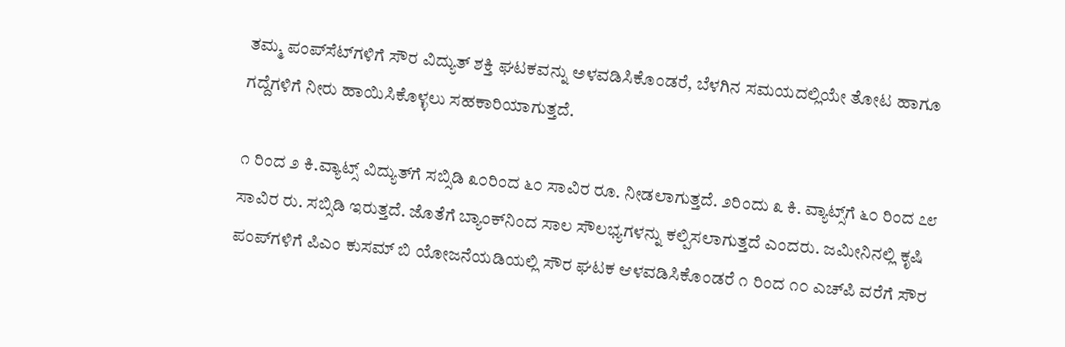ತಮ್ಮ ಪಂಪ್‌ಸೆಟ್‌ಗಳಿಗೆ ಸೌರ ವಿದ್ಯುತ್ ಶಕ್ತಿ ಘಟಕವನ್ನು ಅಳವಡಿಸಿಕೊಂಡರೆ, ಬೆಳಗಿನ ಸಮಯದಲ್ಲಿಯೇ ತೋಟ ಹಾಗೂ ಗದ್ದೆಗಳಿಗೆ ನೀರು ಹಾಯಿಸಿಕೊಳ್ಳಲು ಸಹಕಾರಿಯಾಗುತ್ತದೆ.

೧ ರಿಂದ ೨ ಕಿ.ವ್ಯಾಟ್ಸ್ ವಿದ್ಯುತ್‌ಗೆ ಸಬ್ಸಿಡಿ ೩೦ರಿಂದ ೬೦ ಸಾವಿರ ರೂ. ನೀಡಲಾಗುತ್ತದೆ. ೨ರಿಂದು ೩ ಕಿ. ವ್ಯಾಟ್ಸ್‌ಗೆ ೬೦ ರಿಂದ ೭೮ ಸಾವಿರ ರು. ಸಬ್ಸಿಡಿ ಇರುತ್ತದೆ. ಜೊತೆಗೆ ಬ್ಯಾಂಕ್‌ನಿಂದ ಸಾಲ ಸೌಲಭ್ಯಗಳನ್ನು ಕಲ್ಪಿಸಲಾಗುತ್ತದೆ ಎಂದರು. ಜಮೀನಿನಲ್ಲಿ ಕೃಷಿ ಪಂಪ್‌ಗಳಿಗೆ ಪಿಎಂ ಕುಸಮ್ ಬಿ ಯೋಜನೆಯಡಿಯಲ್ಲಿ ಸೌರ ಘಟಕ ಆಳವಡಿಸಿಕೊಂಡರೆ ೧ ರಿಂದ ೧೦ ಎಚ್‌ಪಿ ವರೆಗೆ ಸೌರ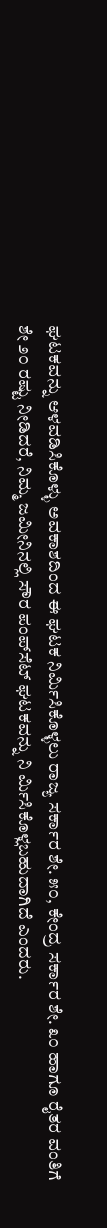ಘಟಕವನ್ನು ಆಳವಡಿಸಿಕೊಳ್ಳು ಅವಕಾಶದಿಂದ ಈ ಘಟಕ ನಿರ್ಮಿಸಿಕೊಳ್ಳಲು ರಾಜ್ಯ ಸರ್ಕಾರ ಶೇ. ೫೦, ಕೇಂದ್ರ ಸರ್ಕಾರ ಶೇ. ೩೦ ಹಾಗೂ ರೈತರ ವಂತಿಗೆ ಶೇ ೨೦ ರಷ್ಟು ನೀಡಿದರೆ, ನಿಮ್ಮ ಜಮೀನಿನಲ್ಲಿ ಸೌರ ಪಂಪ್‌ಸೆಟ್ ಘಟಕವನ್ನು ನಿ ರ್ಮಿಸಿಕೊಳ್ಲಬಹುದಾಗಿದೆ ಎಂದರು.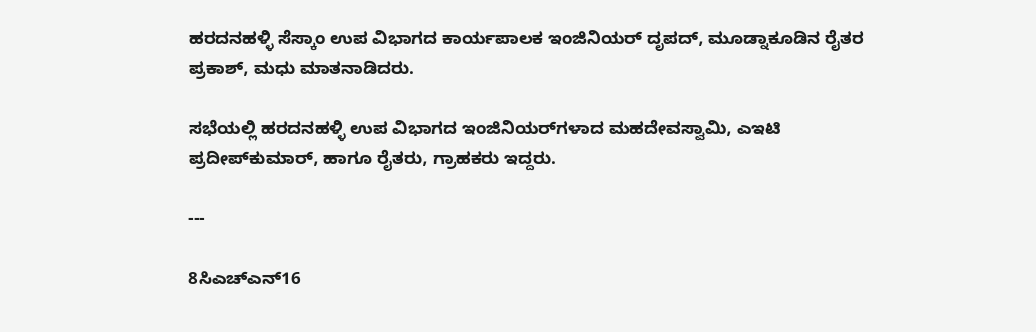ಹರದನಹಳ್ಳಿ ಸೆಸ್ಕಾಂ ಉಪ ವಿಭಾಗದ ಕಾರ್ಯಪಾಲಕ ಇಂಜಿನಿಯರ್ ದೃಪದ್, ಮೂಡ್ನಾಕೂಡಿನ ರೈತರ ಪ್ರಕಾಶ್, ಮಧು ಮಾತನಾಡಿದರು.

ಸಭೆಯಲ್ಲಿ ಹರದನಹಳ್ಳಿ ಉಪ ವಿಭಾಗದ ಇಂಜಿನಿಯರ್‌ಗಳಾದ ಮಹದೇವಸ್ವಾಮಿ, ಎಇಟಿ ಪ್ರದೀಪ್‌ಕುಮಾರ್, ಹಾಗೂ ರೈತರು, ಗ್ರಾಹಕರು ಇದ್ದರು.

---

8ಸಿಎಚ್ಎನ್‌16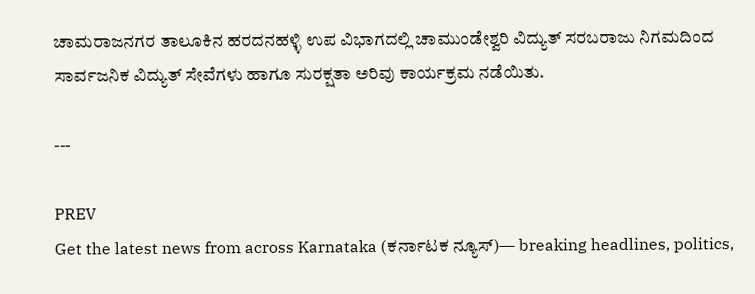ಚಾಮರಾಜನಗರ ತಾಲೂಕಿನ ಹರದನಹಳ್ಳಿ ಉಪ ವಿಭಾಗದಲ್ಲಿ ಚಾಮುಂಡೇಶ್ವರಿ ವಿದ್ಯುತ್ ಸರಬರಾಜು ನಿಗಮದಿಂದ ಸಾರ್ವಜನಿಕ ವಿದ್ಯುತ್ ಸೇವೆಗಳು ಹಾಗೂ ಸುರಕ್ಷತಾ ಅರಿವು ಕಾರ್ಯಕ್ರಮ ನಡೆಯಿತು.

---

PREV
Get the latest news from across Karnataka (ಕರ್ನಾಟಕ ನ್ಯೂಸ್)— breaking headlines, politics,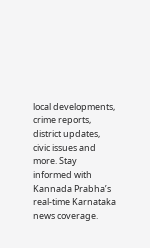local developments, crime reports, district updates, civic issues and more. Stay informed with Kannada Prabha’s real‑time Karnataka news coverage.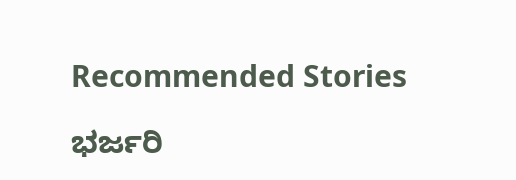Recommended Stories

ಭರ್ಜರಿ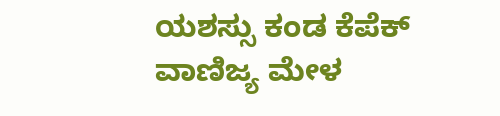ಯಶಸ್ಸು ಕಂಡ ಕೆಪೆಕ್‌ ವಾಣಿಜ್ಯ ಮೇಳ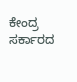ಕೇಂದ್ರ ಸರ್ಕಾರದ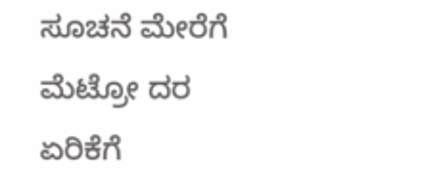ಸೂಚನೆ ಮೇರೆಗೆ ಮೆಟ್ರೋ ದರ ಏರಿಕೆಗೆ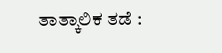ತಾತ್ಕಾಲಿಕ ತಡೆ :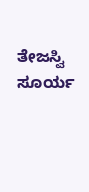ತೇಜಸ್ವಿ ಸೂರ್ಯ